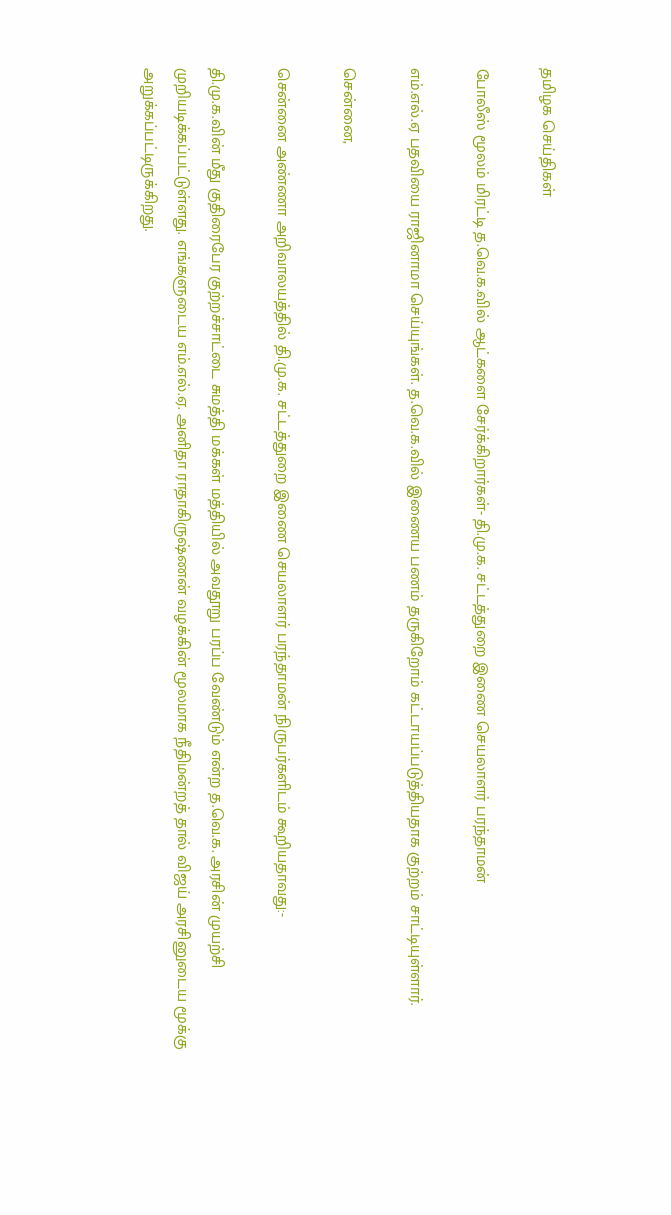தமிழக செய்திகள்

போலீஸ் மூலம் மிரட்டி த.வெ.க.வில் ஆட்களை சேர்க்கிறார்கள்- தி.மு.க. சட்டத்துறை இணை செயலாளர் பரந்தாமன்

எம்.எல்.ஏ பதவியை ராஜினாமா செய்யுங்கள். த.வெ.க.வில் இணைய பணம் தருகிறோம் கட்டாயப்படுத்தியதாக குற்றம் சாட்டியுள்ளார்.

சென்னை,

சென்னை அண்ணா அறிவாலயத்தில் தி.மு.க. சட்டத்துறை இணை செயலாளர் பரந்தாமன் நிருபர்களிடம் கூறியதாவது:-

தி.மு.க.வின் மீது குதிரைபேர குற்றச்சாட்டை சுமத்தி மக்கள் மத்தியில் அவதூறு பரப்ப வேண்டும் என்ற த.வெ.க. அரசின் முயற்சி முறியடிக்கப்பட்டுள்ளது. எங்களுடைய எம்.எல்.ஏ. அனிதா ராதாகிருஷ்ணன் வழக்கின் மூலமாக நீதிமன்றத் தால் விஜய் அரசினுடைய மூக்கு அறுக்கப்பட்டிருக்கிறது.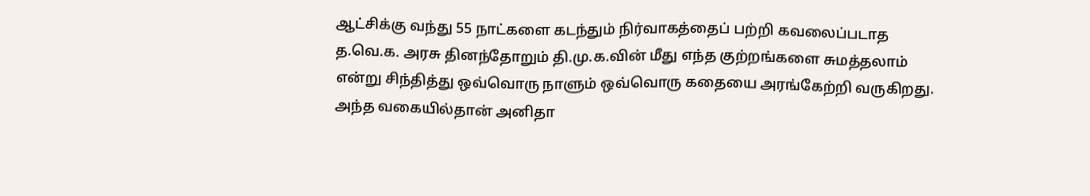ஆட்சிக்கு வந்து 55 நாட்களை கடந்தும் நிர்வாகத்தைப் பற்றி கவலைப்படாத த.வெ.க. அரசு தினந்தோறும் தி.மு.க.வின் மீது எந்த குற்றங்களை சுமத்தலாம் என்று சிந்தித்து ஒவ்வொரு நாளும் ஒவ்வொரு கதையை அரங்கேற்றி வருகிறது. அந்த வகையில்தான் அனிதா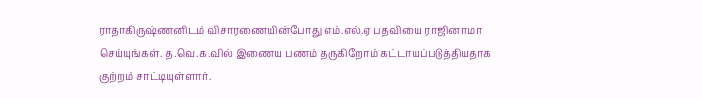ராதாகிருஷ்ணனிடம் விசாரணையின்போது எம்.எல்.ஏ பதவியை ராஜினாமா செய்யுங்கள். த.வெ.க.வில் இணைய பணம் தருகிறோம் கட்டாயப்படுத்தியதாக குற்றம் சாட்டியுள்ளார்.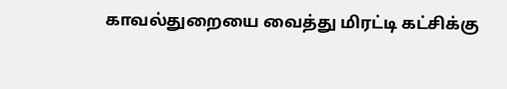காவல்துறையை வைத்து மிரட்டி கட்சிக்கு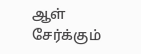ஆள் சேர்க்கும்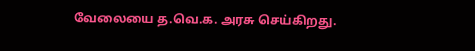வேலையை த.வெ.க. அரசு செய்கிறது.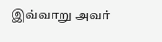இவ்வாறு அவர்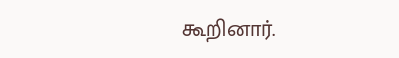கூறினார்.